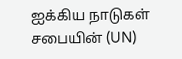ஐக்கிய நாடுகள் சபையின் (UN)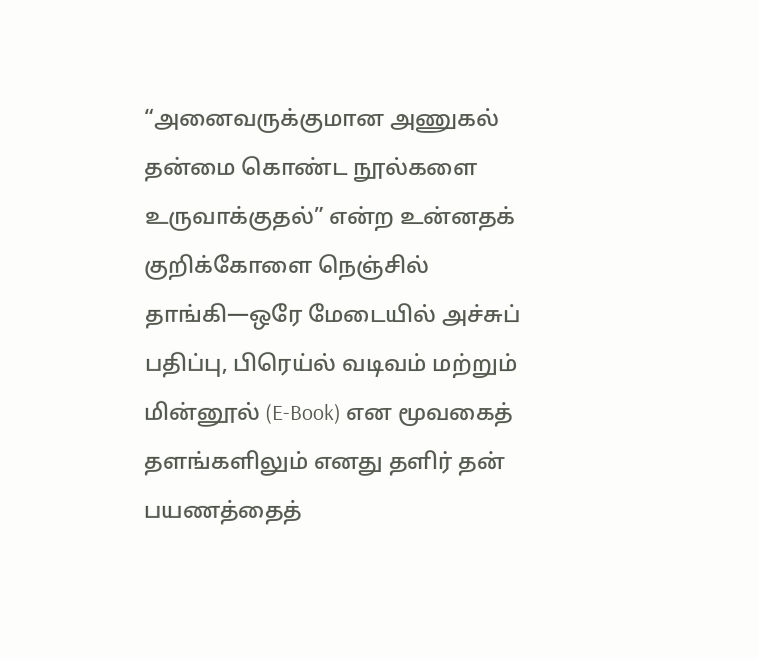“அனைவருக்குமான அணுகல் தன்மை கொண்ட நூல்களை உருவாக்குதல்” என்ற உன்னதக் குறிக்கோளை நெஞ்சில் தாங்கி—ஒரே மேடையில் அச்சுப் பதிப்பு, பிரெய்ல் வடிவம் மற்றும் மின்னூல் (E-Book) என மூவகைத் தளங்களிலும் எனது தளிர் தன் பயணத்தைத்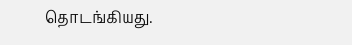தொடங்கியது.